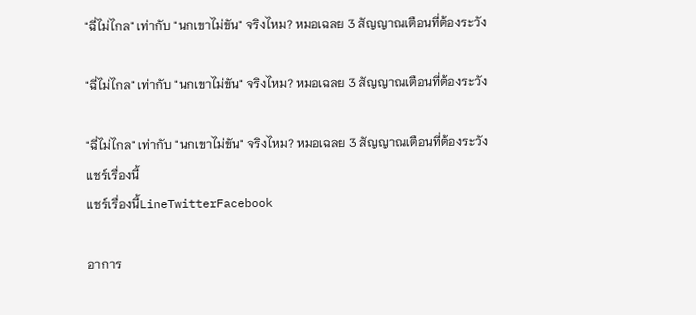"ฉี่ไม่ไกล" เท่ากับ "นกเขาไม่ขัน" จริงไหม? หมอเฉลย 3 สัญญาณเตือนที่ต้องระวัง

"ฉี่ไม่ไกล" เท่ากับ "นกเขาไม่ขัน" จริงไหม? หมอเฉลย 3 สัญญาณเตือนที่ต้องระวัง

"ฉี่ไม่ไกล" เท่ากับ "นกเขาไม่ขัน" จริงไหม? หมอเฉลย 3 สัญญาณเตือนที่ต้องระวัง
แชร์เรื่องนี้
แชร์เรื่องนี้LineTwitterFacebook

อาการ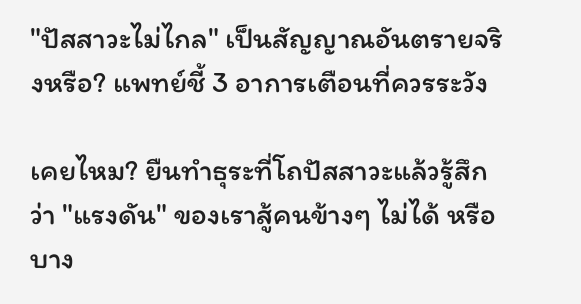"ปัสสาวะไม่ไกล" เป็นสัญญาณอันตรายจริงหรือ? แพทย์ชี้ 3 อาการเตือนที่ควรระวัง

เคยไหม? ยืนทำธุระที่โถปัสสาวะแล้วรู้สึกว่า "แรงดัน" ของเราสู้คนข้างๆ ไม่ได้ หรือบาง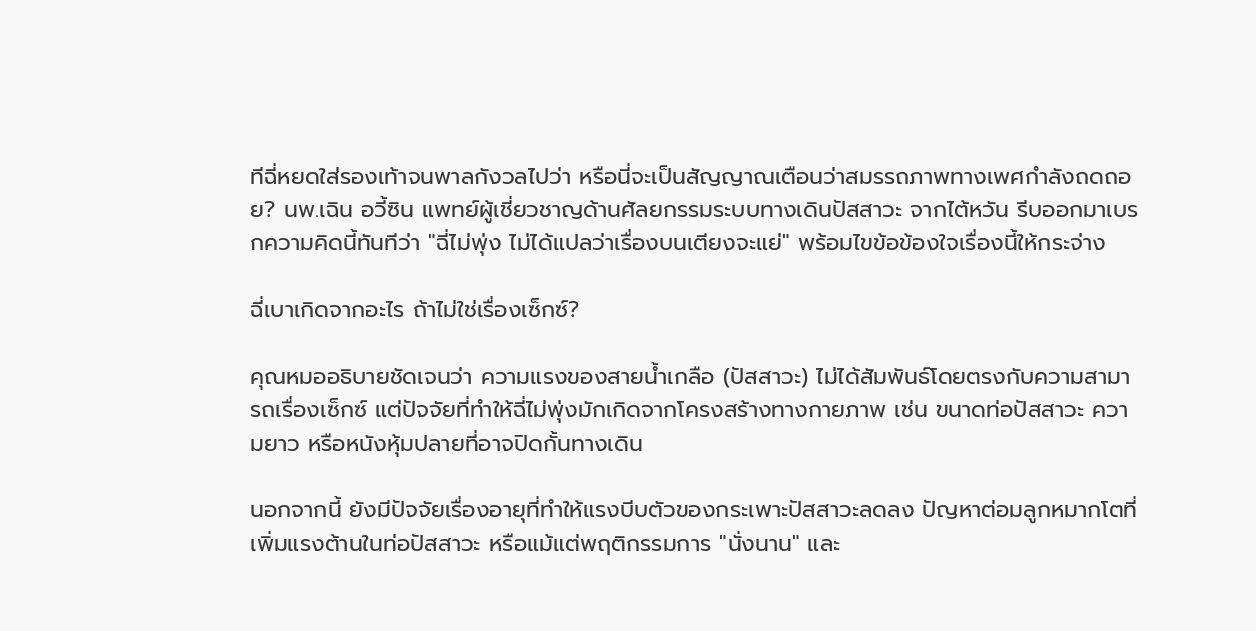ทีฉี่หยดใส่รองเท้าจนพาลกังวลไปว่า หรือนี่จะเป็นสัญญาณเตือนว่าสมรรถภาพทางเพศกำลังถดถอย? นพ.เฉิน อวี้ซิน แพทย์ผู้เชี่ยวชาญด้านศัลยกรรมระบบทางเดินปัสสาวะ จากไต้หวัน รีบออกมาเบรกความคิดนี้ทันทีว่า "ฉี่ไม่พุ่ง ไม่ได้แปลว่าเรื่องบนเตียงจะแย่" พร้อมไขข้อข้องใจเรื่องนี้ให้กระจ่าง

ฉี่เบาเกิดจากอะไร ถ้าไม่ใช่เรื่องเซ็กซ์?

คุณหมออธิบายชัดเจนว่า ความแรงของสายน้ำเกลือ (ปัสสาวะ) ไม่ได้สัมพันธ์โดยตรงกับความสามารถเรื่องเซ็กซ์ แต่ปัจจัยที่ทำให้ฉี่ไม่พุ่งมักเกิดจากโครงสร้างทางกายภาพ เช่น ขนาดท่อปัสสาวะ ความยาว หรือหนังหุ้มปลายที่อาจปิดกั้นทางเดิน

นอกจากนี้ ยังมีปัจจัยเรื่องอายุที่ทำให้แรงบีบตัวของกระเพาะปัสสาวะลดลง ปัญหาต่อมลูกหมากโตที่เพิ่มแรงต้านในท่อปัสสาวะ หรือแม้แต่พฤติกรรมการ "นั่งนาน" และ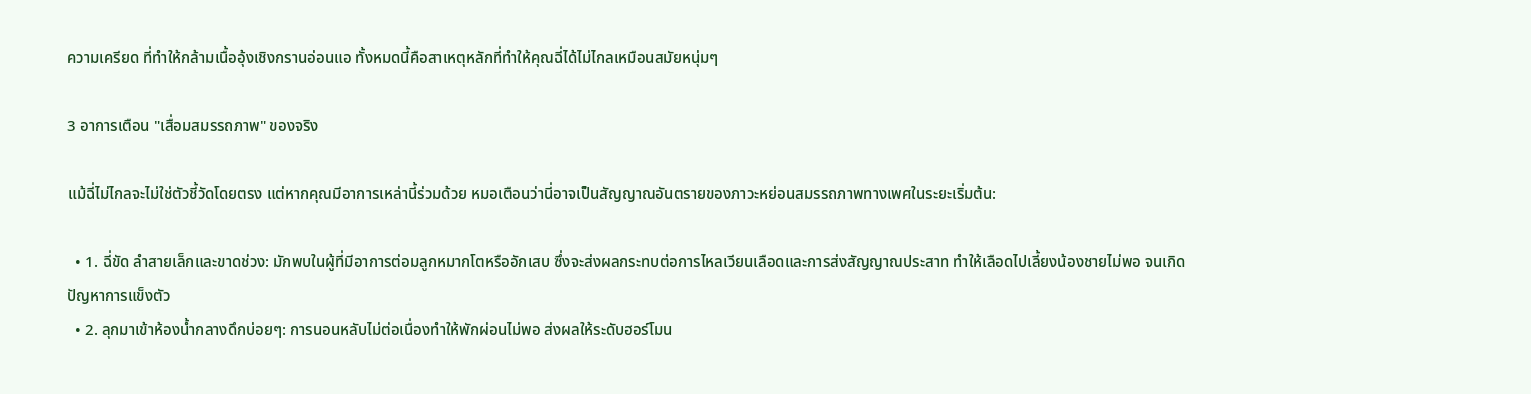ความเครียด ที่ทำให้กล้ามเนื้ออุ้งเชิงกรานอ่อนแอ ทั้งหมดนี้คือสาเหตุหลักที่ทำให้คุณฉี่ได้ไม่ไกลเหมือนสมัยหนุ่มๆ

3 อาการเตือน "เสื่อมสมรรถภาพ" ของจริง

แม้ฉี่ไม่ไกลจะไม่ใช่ตัวชี้วัดโดยตรง แต่หากคุณมีอาการเหล่านี้ร่วมด้วย หมอเตือนว่านี่อาจเป็นสัญญาณอันตรายของภาวะหย่อนสมรรถภาพทางเพศในระยะเริ่มต้น:

  • 1. ฉี่ขัด ลำสายเล็กและขาดช่วง: มักพบในผู้ที่มีอาการต่อมลูกหมากโตหรืออักเสบ ซึ่งจะส่งผลกระทบต่อการไหลเวียนเลือดและการส่งสัญญาณประสาท ทำให้เลือดไปเลี้ยงน้องชายไม่พอ จนเกิดปัญหาการแข็งตัว
  • 2. ลุกมาเข้าห้องน้ำกลางดึกบ่อยๆ: การนอนหลับไม่ต่อเนื่องทำให้พักผ่อนไม่พอ ส่งผลให้ระดับฮอร์โมน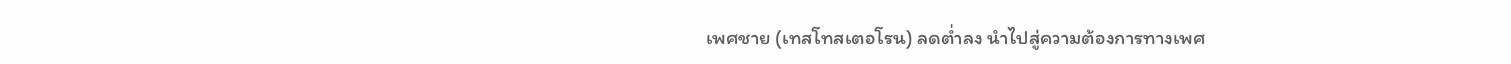เพศชาย (เทสโทสเตอโรน) ลดต่ำลง นำไปสู่ความต้องการทางเพศ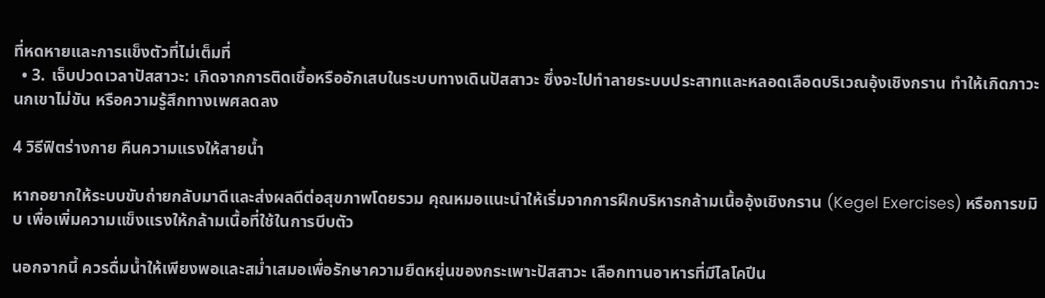ที่หดหายและการแข็งตัวที่ไม่เต็มที่
  • 3. เจ็บปวดเวลาปัสสาวะ: เกิดจากการติดเชื้อหรืออักเสบในระบบทางเดินปัสสาวะ ซึ่งจะไปทำลายระบบประสาทและหลอดเลือดบริเวณอุ้งเชิงกราน ทำให้เกิดภาวะนกเขาไม่ขัน หรือความรู้สึกทางเพศลดลง

4 วิธีฟิตร่างกาย คืนความแรงให้สายน้ำ

หากอยากให้ระบบขับถ่ายกลับมาดีและส่งผลดีต่อสุขภาพโดยรวม คุณหมอแนะนำให้เริ่มจากการฝึกบริหารกล้ามเนื้ออุ้งเชิงกราน (Kegel Exercises) หรือการขมิบ เพื่อเพิ่มความแข็งแรงให้กล้ามเนื้อที่ใช้ในการบีบตัว

นอกจากนี้ ควรดื่มน้ำให้เพียงพอและสม่ำเสมอเพื่อรักษาความยืดหยุ่นของกระเพาะปัสสาวะ เลือกทานอาหารที่มีไลโคปีน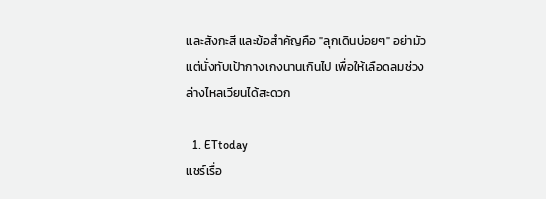และสังกะสี และข้อสำคัญคือ "ลุกเดินบ่อยๆ" อย่ามัวแต่นั่งทับเป้ากางเกงนานเกินไป เพื่อให้เลือดลมช่วงล่างไหลเวียนได้สะดวก

  1. ETtoday
แชร์เรื่อ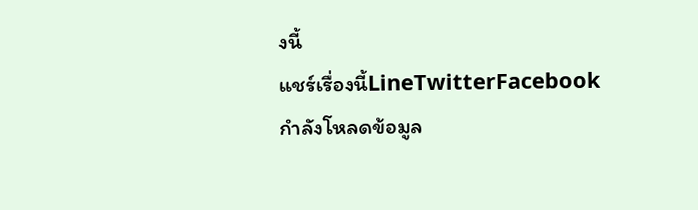งนี้
แชร์เรื่องนี้LineTwitterFacebook
กำลังโหลดข้อมูล